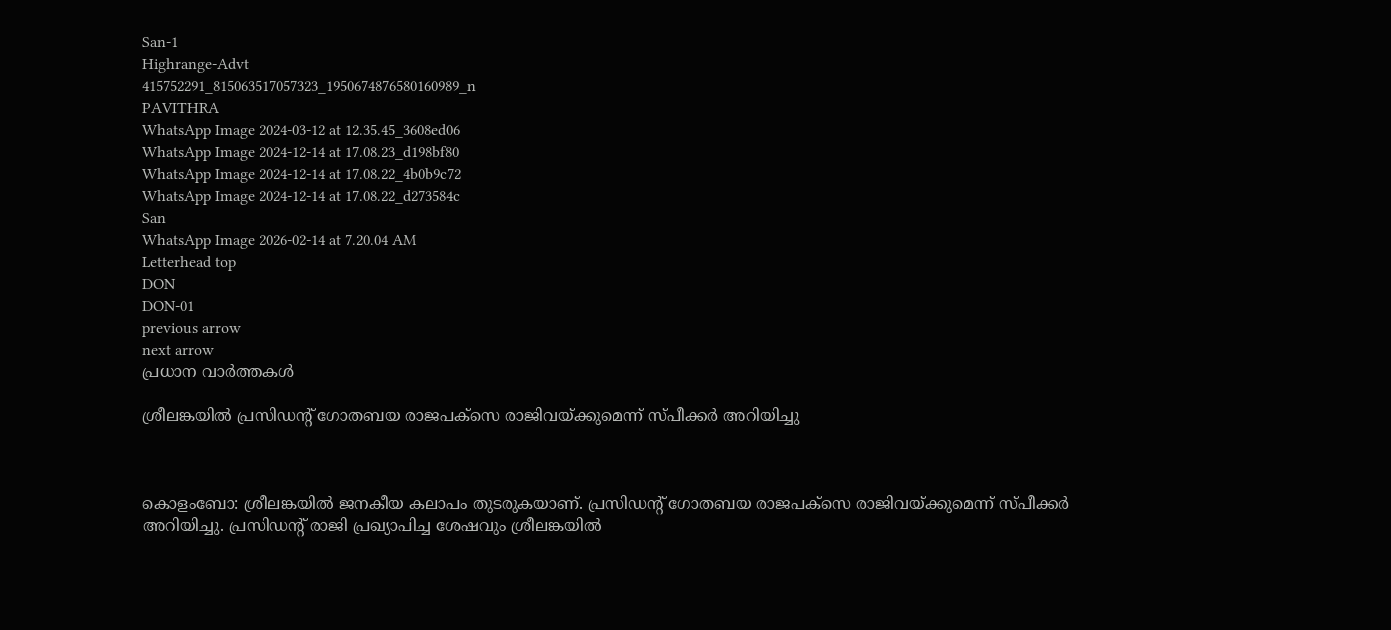San-1
Highrange-Advt
415752291_815063517057323_1950674876580160989_n
PAVITHRA
WhatsApp Image 2024-03-12 at 12.35.45_3608ed06
WhatsApp Image 2024-12-14 at 17.08.23_d198bf80
WhatsApp Image 2024-12-14 at 17.08.22_4b0b9c72
WhatsApp Image 2024-12-14 at 17.08.22_d273584c
San
WhatsApp Image 2026-02-14 at 7.20.04 AM
Letterhead top
DON
DON-01
previous arrow
next arrow
പ്രധാന വാര്‍ത്തകള്‍

ശ്രീലങ്കയിൽ പ്രസിഡന്‍റ് ഗോതബയ രാജപക്സെ രാജിവയ്ക്കുമെന്ന് സ്പീക്കർ അറിയിച്ചു



കൊളംബോ: ശ്രീലങ്കയിൽ ജനകീയ കലാപം തുടരുകയാണ്. പ്രസിഡന്‍റ് ഗോതബയ രാജപക്സെ രാജിവയ്ക്കുമെന്ന് സ്പീക്കർ അറിയിച്ചു. പ്രസിഡന്‍റ് രാജി പ്രഖ്യാപിച്ച ശേഷവും ശ്രീലങ്കയിൽ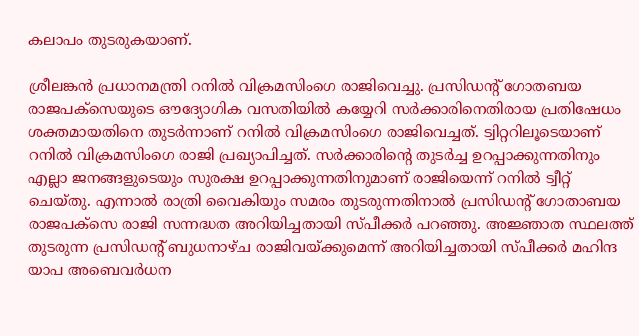കലാപം തുടരുകയാണ്.

ശ്രീലങ്കൻ പ്രധാനമന്ത്രി റനിൽ വിക്രമസിംഗെ രാജിവെച്ചു. പ്രസിഡന്‍റ് ഗോതബയ രാജപക്സെയുടെ ഔദ്യോഗിക വസതിയിൽ കയ്യേറി സർക്കാരിനെതിരായ പ്രതിഷേധം ശക്തമായതിനെ തുടർന്നാണ് റനിൽ വിക്രമസിംഗെ രാജിവെച്ചത്. ട്വിറ്ററിലൂടെയാണ് റനിൽ വിക്രമസിംഗെ രാജി പ്രഖ്യാപിച്ചത്. സർക്കാരിന്റെ തുടർച്ച ഉറപ്പാക്കുന്നതിനും എല്ലാ ജനങ്ങളുടെയും സുരക്ഷ ഉറപ്പാക്കുന്നതിനുമാണ് രാജിയെന്ന് റനിൽ ട്വീറ്റ് ചെയ്തു. എന്നാൽ രാത്രി വൈകിയും സമരം തുടരുന്നതിനാൽ പ്രസിഡന്‍റ് ഗോതാബയ രാജപക്സെ രാജി സന്നദ്ധത അറിയിച്ചതായി സ്പീക്കർ പറഞ്ഞു. അജ്ഞാത സ്ഥലത്ത് തുടരുന്ന പ്രസിഡന്റ് ബുധനാഴ്ച രാജിവയ്ക്കുമെന്ന് അറിയിച്ചതായി സ്പീക്കർ മഹിന്ദ യാപ അബെവർധന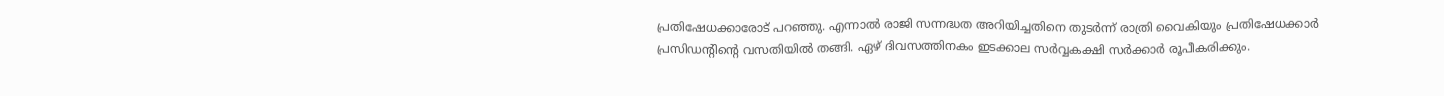പ്രതിഷേധക്കാരോട് പറഞ്ഞു. എന്നാൽ രാജി സന്നദ്ധത അറിയിച്ചതിനെ തുടർന്ന് രാത്രി വൈകിയും പ്രതിഷേധക്കാർ പ്രസിഡന്‍റിന്‍റെ വസതിയിൽ തങ്ങി. ഏഴ് ദിവസത്തിനകം ഇടക്കാല സർവ്വകക്ഷി സർക്കാർ രൂപീകരിക്കും.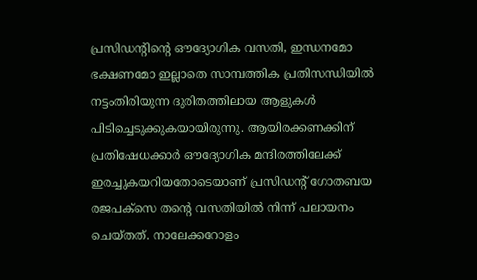പ്രസിഡന്‍റിന്‍റെ ഔദ്യോഗിക വസതി, ഇന്ധനമോ ഭക്ഷണമോ ഇല്ലാതെ സാമ്പത്തിക പ്രതിസന്ധിയിൽ നട്ടംതിരിയുന്ന ദുരിതത്തിലായ ആളുകൾ പിടിച്ചെടുക്കുകയായിരുന്നു. ആയിരക്കണക്കിന് പ്രതിഷേധക്കാർ ഔദ്യോഗിക മന്ദിരത്തിലേക്ക് ഇരച്ചുകയറിയതോടെയാണ് പ്രസിഡന്‍റ് ഗോതബയ രജപക്സെ തന്‍റെ വസതിയിൽ നിന്ന് പലായനം ചെയ്തത്. നാലേക്കറോളം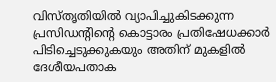വിസ്തൃതിയിൽ വ്യാപിച്ചുകിടക്കുന്ന പ്രസിഡന്‍റിന്‍റെ കൊട്ടാരം പ്രതിഷേധക്കാർ പിടിച്ചെടുക്കുകയും അതിന് മുകളിൽ ദേശീയപതാക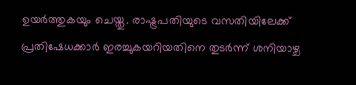ഉയർത്തുകയും ചെയ്തു. രാഷ്ട്രപതിയുടെ വസതിയിലേക്ക് പ്രതിഷേധക്കാർ ഇരച്ചുകയറിയതിനെ തുടർന്ന് ശനിയാഴ്ച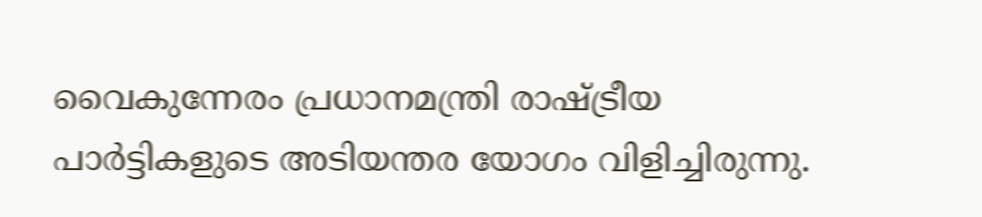വൈകുന്നേരം പ്രധാനമന്ത്രി രാഷ്ട്രീയ പാർട്ടികളുടെ അടിയന്തര യോഗം വിളിച്ചിരുന്നു.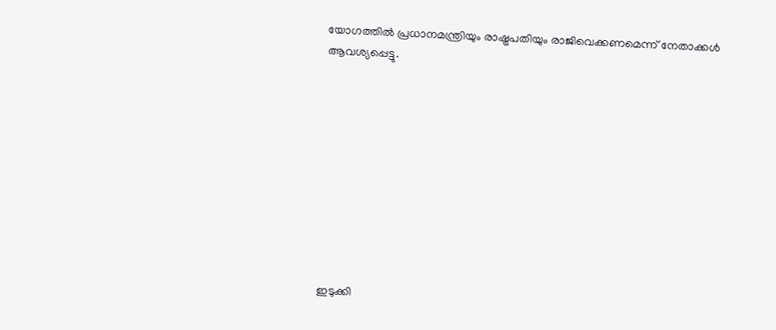യോഗത്തിൽ പ്രധാനമന്ത്രിയും രാഷ്ട്രപതിയും രാജിവെക്കണമെന്ന് നേതാക്കൾ ആവശ്യപ്പെട്ടു.










ഇടുക്കി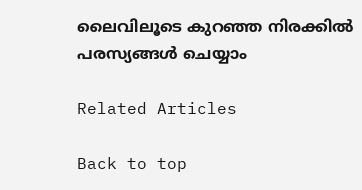ലൈവിലൂടെ കുറഞ്ഞ നിരക്കിൽ പരസ്യങ്ങൾ ചെയ്യാം

Related Articles

Back to top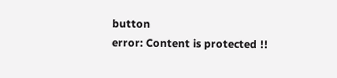button
error: Content is protected !!